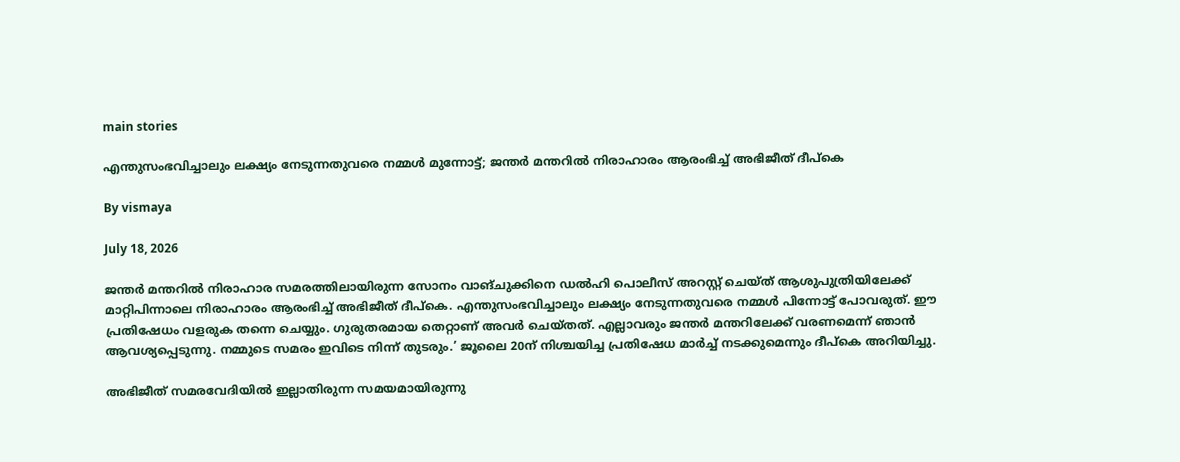main stories

എന്തുസംഭവിച്ചാലും ലക്ഷ്യം നേടുന്നതുവരെ നമ്മള്‍ മുന്നോട്ട്; ജന്തര്‍ മന്തറില്‍ നിരാഹാരം ആരംഭിച്ച് അഭിജീത് ദീപ്‌കെ

By vismaya

July 18, 2026

ജന്തര്‍ മന്തറില്‍ നിരാഹാര സമരത്തിലായിരുന്ന സോനം വാങ്ചുക്കിനെ ഡല്‍ഹി പൊലീസ് അറസ്റ്റ് ചെയ്ത് ആശുപുത്രിയിലേക്ക് മാറ്റിപിന്നാലെ നിരാഹാരം ആരംഭിച്ച് അഭിജീത് ദീപ്‌കെ. എന്തുസംഭവിച്ചാലും ലക്ഷ്യം നേടുന്നതുവരെ നമ്മള്‍ പിന്നോട്ട് പോവരുത്. ഈ പ്രതിഷേധം വളരുക തന്നെ ചെയ്യും. ഗുരുതരമായ തെറ്റാണ് അവര്‍ ചെയ്തത്. എല്ലാവരും ജന്തര്‍ മന്തറിലേക്ക് വരണമെന്ന് ഞാന്‍ ആവശ്യപ്പെടുന്നു. നമ്മുടെ സമരം ഇവിടെ നിന്ന് തുടരും.’ ജൂലൈ 20ന് നിശ്ചയിച്ച പ്രതിഷേധ മാര്‍ച്ച് നടക്കുമെന്നും ദീപ്കെ അറിയിച്ചു.

അഭിജീത് സമരവേദിയില്‍ ഇല്ലാതിരുന്ന സമയമായിരുന്നു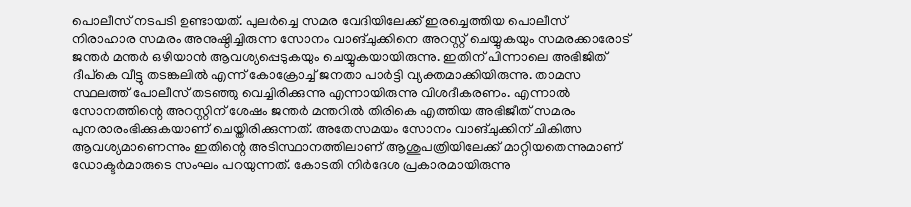പൊലീസ് നടപടി ഉണ്ടായത്. പുലര്‍ച്ചെ സമര വേദിയിലേക്ക് ഇരച്ചെത്തിയ പൊലീസ് നിരാഹാര സമരം അനുഷ്ഠിച്ചിരുന്ന സോനം വാങ്ചുക്കിനെ അറസ്റ്റ് ചെയ്യുകയും സമരക്കാരോട് ജന്തര്‍ മന്തര്‍ ഒഴിയാന്‍ ആവശ്യപ്പെടുകയും ചെയ്യുകയായിരുന്നു. ഇതിന് പിന്നാലെ അഭിജിത് ദീപ്കെ വീട്ടു തടങ്കലില്‍ എന്ന് കോക്രോച്ച് ജനതാ പാര്‍ട്ടി വ്യക്തമാക്കിയിരുന്നു. താമസ സ്ഥലത്ത് പോലീസ് തടഞ്ഞു വെച്ചിരിക്കുന്നു എന്നായിരുന്നു വിശദീകരണം. എന്നാല്‍ സോനത്തിന്റെ അറസ്റ്റിന് ശേഷം ജന്തര്‍ മന്തറില്‍ തിരികെ എത്തിയ അഭിജീത് സമരം പുനരാരംഭിക്കുകയാണ് ചെയ്തിരിക്കുന്നത്. അതേസമയം സോനം വാങ്ചുക്കിന് ചികിത്സ ആവശ്യമാണെന്നും ഇതിന്റെ അടിസ്ഥാനത്തിലാണ് ആശുപത്രിയിലേക്ക് മാറ്റിയതെന്നുമാണ് ഡോക്ടര്‍മാരുടെ സംഘം പറയുന്നത്. കോടതി നിര്‍ദേശ പ്രകാരമായിരുന്നു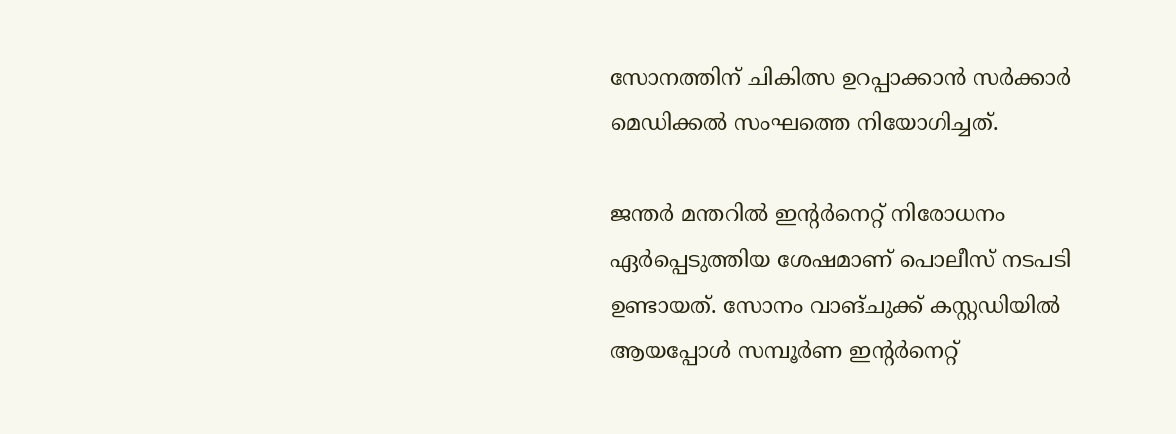സോനത്തിന് ചികിത്സ ഉറപ്പാക്കാന്‍ സര്‍ക്കാര്‍ മെഡിക്കല്‍ സംഘത്തെ നിയോഗിച്ചത്.

ജന്തര്‍ മന്തറില്‍ ഇന്റര്‍നെറ്റ് നിരോധനം ഏര്‍പ്പെടുത്തിയ ശേഷമാണ് പൊലീസ് നടപടി ഉണ്ടായത്. സോനം വാങ്ചുക്ക് കസ്റ്റഡിയില്‍ ആയപ്പോള്‍ സമ്പൂര്‍ണ ഇന്റര്‍നെറ്റ്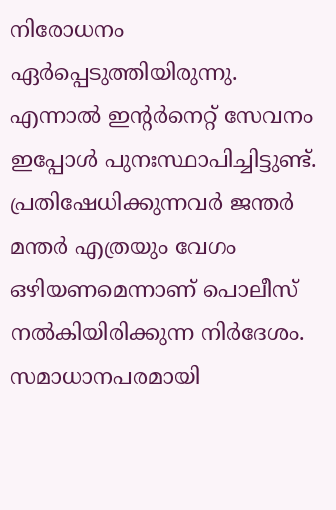നിരോധനം ഏര്‍പ്പെടുത്തിയിരുന്നു. എന്നാല്‍ ഇന്റര്‍നെറ്റ് സേവനം ഇപ്പോള്‍ പുനഃസ്ഥാപിച്ചിട്ടുണ്ട്. പ്രതിഷേധിക്കുന്നവര്‍ ജന്തര്‍ മന്തര്‍ എത്രയും വേഗം ഒഴിയണമെന്നാണ് പൊലീസ് നല്‍കിയിരിക്കുന്ന നിര്‍ദേശം. സമാധാനപരമായി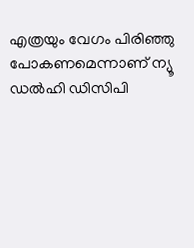എത്രയും വേഗം പിരിഞ്ഞു പോകണമെന്നാണ് ന്യൂ ഡല്‍ഹി ഡിസിപി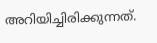അറിയിച്ചിരിക്കുന്നത്.